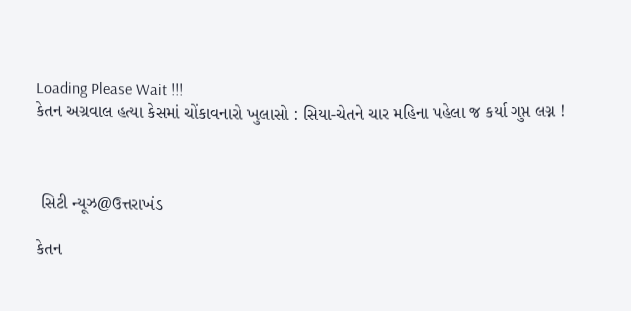Loading Please Wait !!!
કેતન અગ્રવાલ હત્યા કેસમાં ચોંકાવનારો ખુલાસો : સિયા-ચેતને ચાર મહિના પહેલા જ કર્યા ગુપ્ત લગ્ન !



 સિટી ન્યૂઝ@ઉત્તરાખંડ

કેતન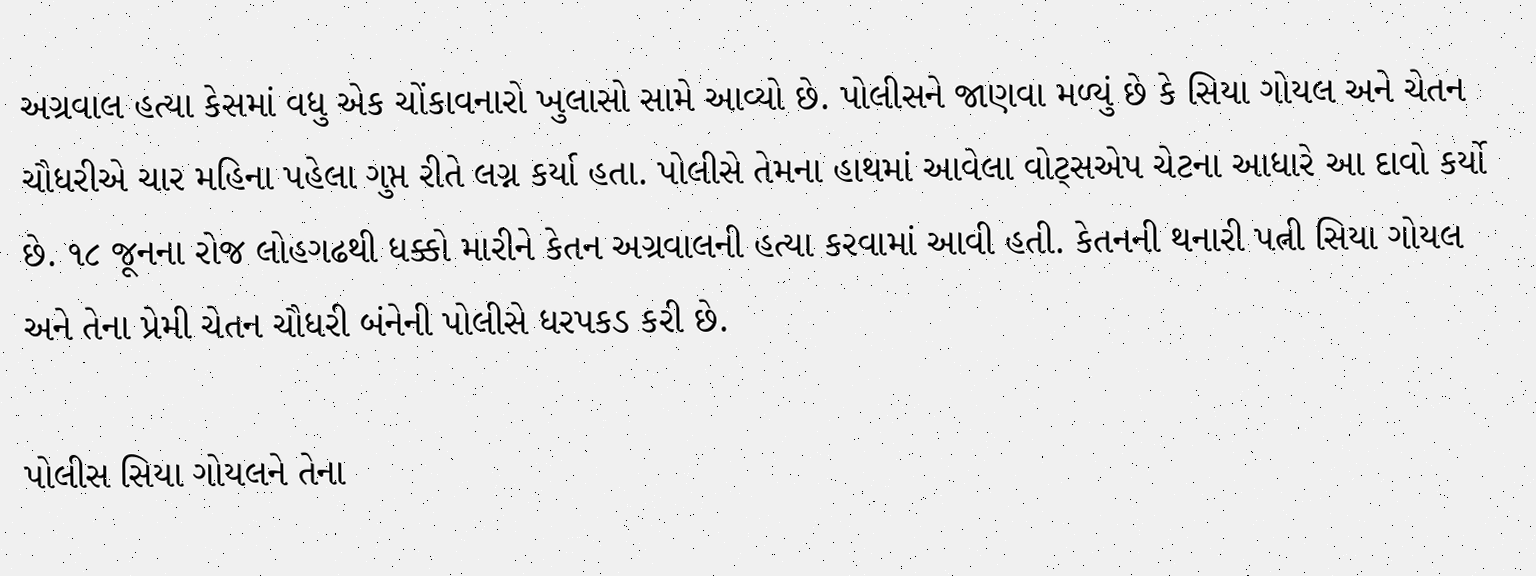અગ્રવાલ હત્યા કેસમાં વધુ એક ચોંકાવનારો ખુલાસો સામે આવ્યો છે. પોલીસને જાણવા મળ્યું છે કે સિયા ગોયલ અને ચેતન ચૌધરીએ ચાર મહિના પહેલા ગુપ્ત રીતે લગ્ન કર્યા હતા. પોલીસે તેમના હાથમાં આવેલા વોટ્સએપ ચેટના આધારે આ દાવો કર્યો છે. ૧૮ જૂનના રોજ લોહગઢથી ધક્કો મારીને કેતન અગ્રવાલની હત્યા કરવામાં આવી હતી. કેતનની થનારી પત્ની સિયા ગોયલ અને તેના પ્રેમી ચેતન ચૌધરી બંનેની પોલીસે ધરપકડ કરી છે.

પોલીસ સિયા ગોયલને તેના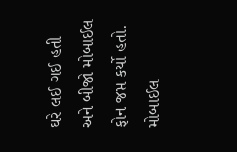ઘરે લઈ ગઈ હતી અને બીજો મોબાઈલ ફોન જપ્ત કર્યો હતો. મોબાઈલ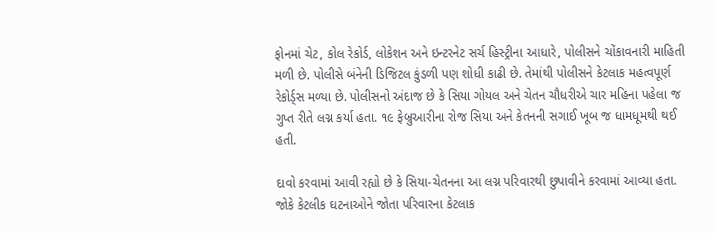ફોનમાં ચેટ, કોલ રેકોર્ડ, લોકેશન અને ઇન્ટરનેટ સર્ચ હિસ્ટ્રીના આધારે, પોલીસને ચોંકાવનારી માહિતી મળી છે. પોલીસે બંનેની ડિજિટલ કુંડળી પણ શોધી કાઢી છે. તેમાંથી પોલીસને કેટલાક મહત્વપૂર્ણ રેકોર્ડ્સ મળ્યા છે. પોલીસનો અંદાજ છે કે સિયા ગોયલ અને ચેતન ચૌધરીએ ચાર મહિના પહેલા જ ગુપ્ત રીતે લગ્ન કર્યા હતા. ૧૯ ફેબ્રુઆરીના રોજ સિયા અને કેતનની સગાઈ ખૂબ જ ધામધૂમથી થઈ હતી.

દાવો કરવામાં આવી રહ્યો છે કે સિયા-ચેતનના આ લગ્ન પરિવારથી છુપાવીને કરવામાં આવ્યા હતા. જોકે કેટલીક ઘટનાઓને જોતા પરિવારના કેટલાક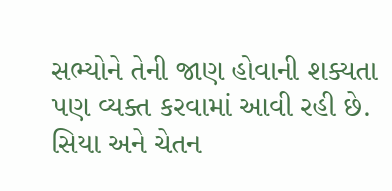સભ્યોને તેની જાણ હોવાની શક્યતા પણ વ્યક્ત કરવામાં આવી રહી છે. સિયા અને ચેતન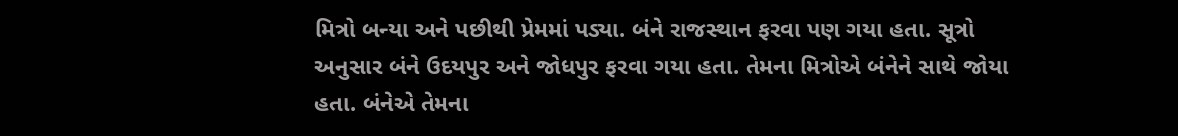મિત્રો બન્યા અને પછીથી પ્રેમમાં પડ્યા. બંને રાજસ્થાન ફરવા પણ ગયા હતા. સૂત્રો અનુસાર બંને ઉદયપુર અને જોધપુર ફરવા ગયા હતા. તેમના મિત્રોએ બંનેને સાથે જોયા હતા. બંનેએ તેમના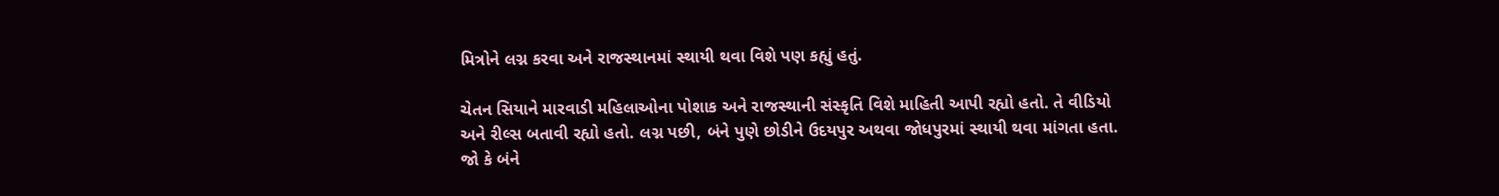મિત્રોને લગ્ન કરવા અને રાજસ્થાનમાં સ્થાયી થવા વિશે પણ કહ્યું હતું.

ચેતન સિયાને મારવાડી મહિલાઓના પોશાક અને રાજસ્થાની સંસ્કૃતિ વિશે માહિતી આપી રહ્યો હતો. તે વીડિયો અને રીલ્સ બતાવી રહ્યો હતો. લગ્ન પછી, બંને પુણે છોડીને ઉદયપુર અથવા જોધપુરમાં સ્થાયી થવા માંગતા હતા. જો કે બંને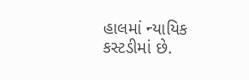હાલમાં ન્યાયિક કસ્ટડીમાં છે.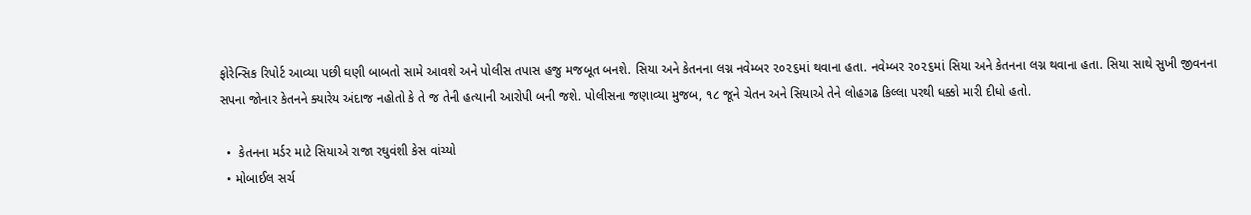ફોરેન્સિક રિપોર્ટ આવ્યા પછી ઘણી બાબતો સામે આવશે અને પોલીસ તપાસ હજુ મજબૂત બનશે. સિયા અને કેતનના લગ્ન નવેમ્બર ૨૦૨૬માં થવાના હતા. નવેમ્બર ૨૦૨૬માં સિયા અને કેતનના લગ્ન થવાના હતા. સિયા સાથે સુખી જીવનના સપના જોનાર કેતનને ક્યારેય અંદાજ નહોતો કે તે જ તેની હત્યાની આરોપી બની જશે. પોલીસના જણાવ્યા મુજબ, ૧૮ જૂને ચેતન અને સિયાએ તેને લોહગઢ કિલ્લા પરથી ધક્કો મારી દીધો હતો.

  •  કેતનના મર્ડર માટે સિયાએ રાજા રઘુવંશી કેસ વાંચ્યો
  • મોબાઈલ સર્ચ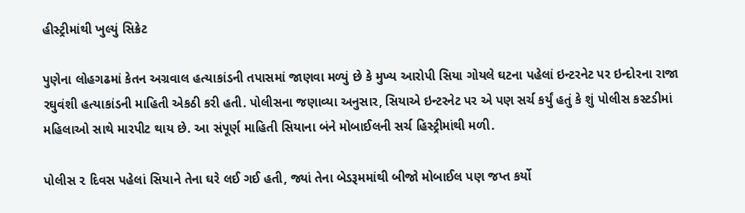હીસ્ટ્રીમાંથી ખુલ્યું સિક્રેટ

પુણેના લોહગઢમાં કેતન અગ્રવાલ હત્યાકાંડની તપાસમાં જાણવા મળ્યું છે કે મુખ્ય આરોપી સિયા ગોયલે ઘટના પહેલાં ઇન્ટરનેટ પર ઇન્દોરના રાજા રઘુવંશી હત્યાકાંડની માહિતી એકઠી કરી હતી. પોલીસના જણાવ્યા અનુસાર, સિયાએ ઇન્ટરનેટ પર એ પણ સર્ચ કર્યું હતું કે શું પોલીસ કસ્ટડીમાં મહિલાઓ સાથે મારપીટ થાય છે. આ સંપૂર્ણ માહિતી સિયાના બંને મોબાઈલની સર્ચ હિસ્ટ્રીમાંથી મળી.

પોલીસ ૨ દિવસ પહેલાં સિયાને તેના ઘરે લઈ ગઈ હતી, જ્યાં તેના બેડરૂમમાંથી બીજો મોબાઈલ પણ જપ્ત કર્યો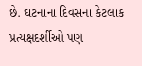છે. ઘટનાના દિવસના કેટલાક પ્રત્યક્ષદર્શીઓ પણ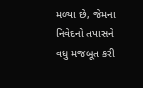મળ્યા છે, જેમના નિવેદનો તપાસને વધુ મજબૂત કરી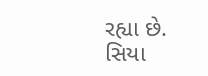રહ્યા છે. સિયા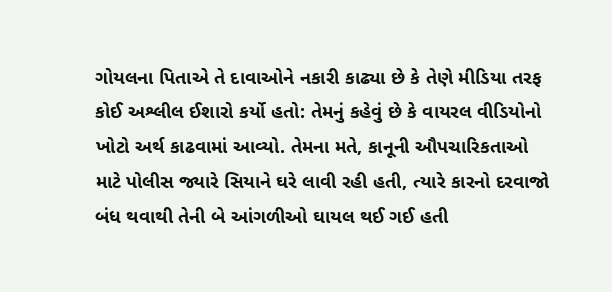ગોયલના પિતાએ તે દાવાઓને નકારી કાઢ્યા છે કે તેણે મીડિયા તરફ કોઈ અશ્લીલ ઈશારો કર્યો હતો: તેમનું કહેવું છે કે વાયરલ વીડિયોનો ખોટો અર્થ કાઢવામાં આવ્યો. તેમના મતે, કાનૂની ઔપચારિકતાઓ માટે પોલીસ જ્યારે સિયાને ઘરે લાવી રહી હતી, ત્યારે કારનો દરવાજો બંધ થવાથી તેની બે આંગળીઓ ઘાયલ થઈ ગઈ હતી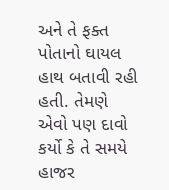અને તે ફક્ત પોતાનો ઘાયલ હાથ બતાવી રહી હતી. તેમણે એવો પણ દાવો કર્યો કે તે સમયે હાજર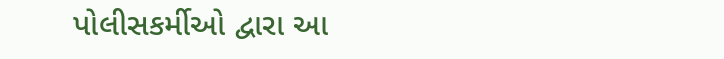પોલીસકર્મીઓ દ્વારા આ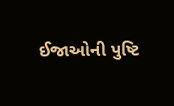ઈજાઓની પુષ્ટિ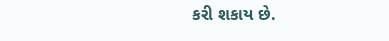કરી શકાય છે.